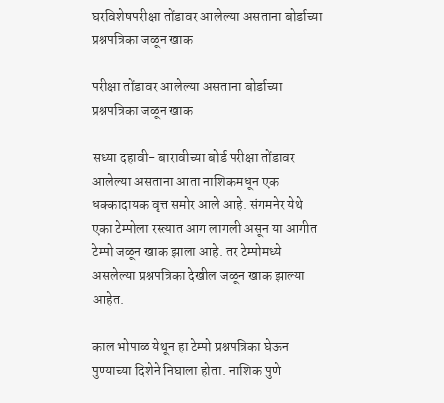घरविशेषपरीक्षा तोंडावर आलेल्या असताना बोर्डाच्या प्रश्नपत्रिका जळून खाक

परीक्षा तोंडावर आलेल्या असताना बोर्डाच्या प्रश्नपत्रिका जळून खाक

सध्या दहावी- बारावीच्या बोर्ड परीक्षा तोंडावर आलेल्या असताना आता नाशिकमधून एक धक्कादायक वृत्त समोर आले आहे. संगमनेर येथे एका टेम्पोला रस्त्यात आग लागली असून या आगीत टेम्पो जळून खाक झाला आहे. तर टेम्पोमध्ये असलेल्या प्रश्नपत्रिका देखील जळून खाक झाल्या आहेत.

काल भोपाळ येथून हा टेम्पो प्रश्नपत्रिका घेऊन पुण्याच्या दिशेने निघाला होता. नाशिक पुणे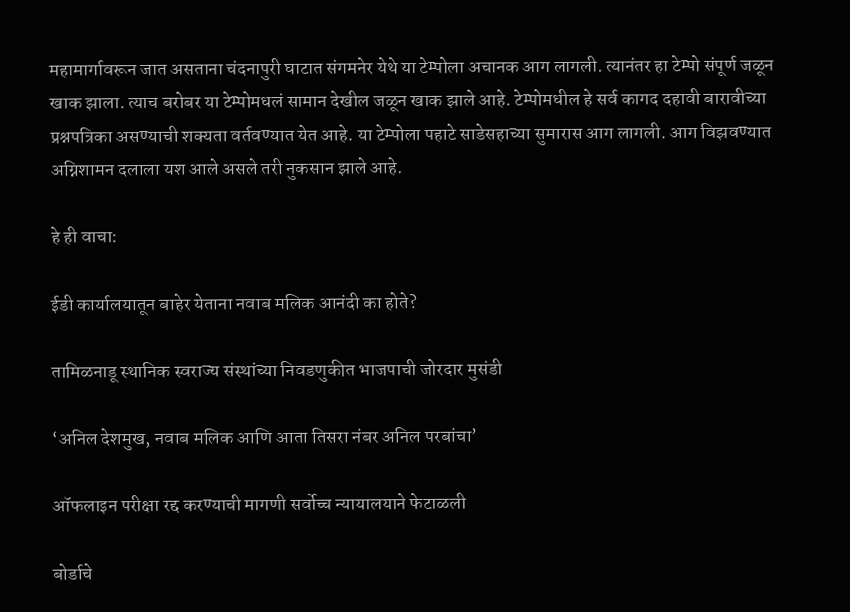महामार्गावरून जात असताना चंदनापुरी घाटात संगमनेर येथे या टेम्पोला अचानक आग लागली. त्यानंतर हा टेम्पो संपूर्ण जळून खाक झाला. त्याच बरोबर या टेम्पोमधलं सामान देखील जळून खाक झाले आहे. टेम्पोमधील हे सर्व कागद दहावी बारावीच्या प्रश्नपत्रिका असण्याची शक्यता वर्तवण्यात येत आहे. या टेम्पोला पहाटे साडेसहाच्या सुमारास आग लागली. आग विझवण्यात अग्निशामन दलाला यश आले असले तरी नुकसान झाले आहे.

हे ही वाचा:

ईडी कार्यालयातून बाहेर येताना नवाब मलिक आनंदी का होते?

तामिळनाडू स्थानिक स्वराज्य संस्थांच्या निवडणुकीत भाजपाची जोरदार मुसंडी

‘अनिल देशमुख, नवाब मलिक आणि आता तिसरा नंबर अनिल परबांचा’

ऑफलाइन परीक्षा रद्द करण्याची मागणी सर्वोच्च न्यायालयाने फेटाळली

बोर्डाचे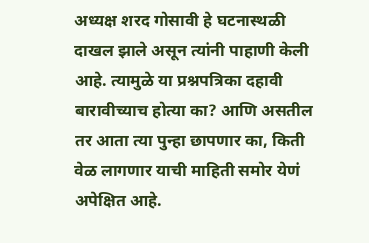अध्यक्ष शरद गोसावी हे घटनास्थळी दाखल झाले असून त्यांनी पाहाणी केली आहे. त्यामुळे या प्रश्नपत्रिका दहावी बारावीच्याच होत्या का? आणि असतील तर आता त्या पुन्हा छापणार का, किती वेळ लागणार याची माहिती समोर येणं अपेक्षित आहे.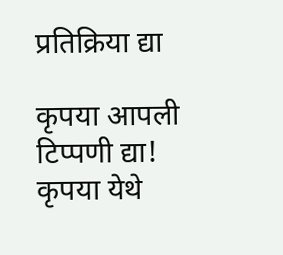प्रतिक्रिया द्या

कृपया आपली टिप्पणी द्या!
कृपया येथे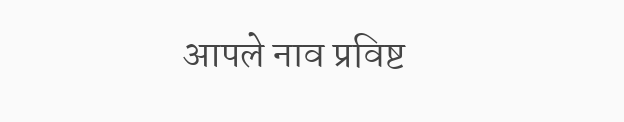आपले नाव प्रविष्ट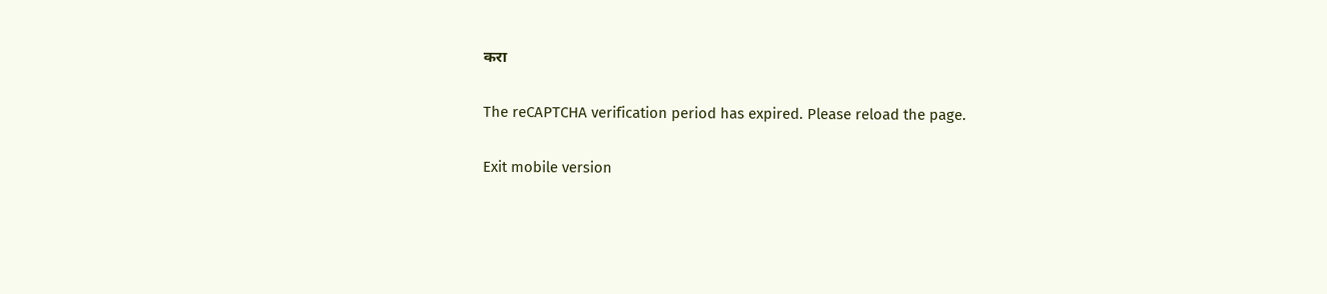करा

The reCAPTCHA verification period has expired. Please reload the page.

Exit mobile version